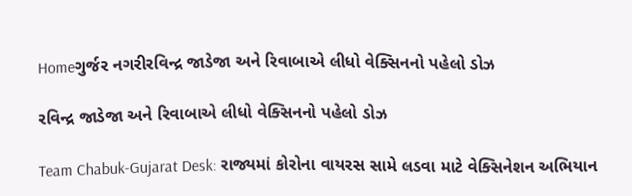Homeગુર્જર નગરીરવિન્દ્ર જાડેજા અને રિવાબાએ લીધો વેક્સિનનો પહેલો ડોઝ

રવિન્દ્ર જાડેજા અને રિવાબાએ લીધો વેક્સિનનો પહેલો ડોઝ

Team Chabuk-Gujarat Desk: રાજ્યમાં કોરોના વાયરસ સામે લડવા માટે વેક્સિનેશન અભિયાન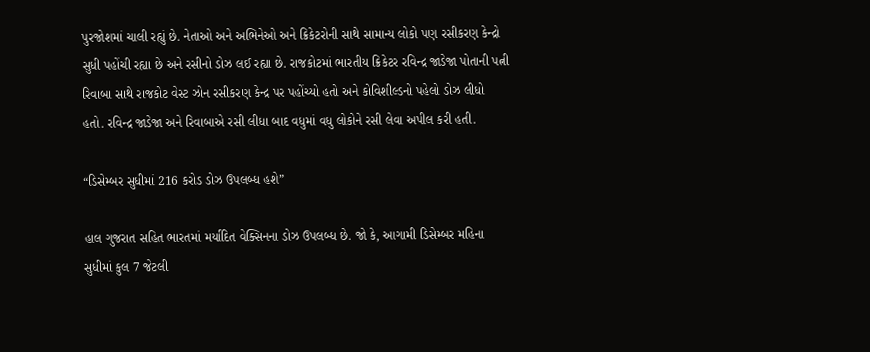પુરજોશમાં ચાલી રહ્યું છે. નેતાઓ અને અભિનેઓ અને ક્રિકેટરોની સાથે સામાન્ય લોકો પણ રસીકરણ કેન્દ્રો સુધી પહોંચી રહ્યા છે અને રસીનો ડોઝ લઈ રહ્યા છે. રાજકોટમાં ભારતીય ક્રિકેટર રવિન્દ્ર જાડેજા પોતાની પત્ની રિવાબા સાથે રાજકોટ વેસ્ટ ઝોન રસીકરણ કેન્દ્ર પર પહોંચ્યો હતો અને કોવિશીલ્ડનો પહેલો ડોઝ લીધો હતો. રવિન્દ્ર જાડેજા અને રિવાબાએ રસી લીધા બાદ વધુમાં વધુ લોકોને રસી લેવા અપીલ કરી હતી.

“ડિસેમ્બર સુધીમાં 216 કરોડ ડોઝ ઉપલબ્ધ હશે”

હાલ ગુજરાત સહિત ભારતમાં મર્યાદિત વેક્સિનના ડોઝ ઉપલબ્ધ છે. જો કે, આગામી ડિસેમ્બર મહિના સુધીમાં કુલ 7 જેટલી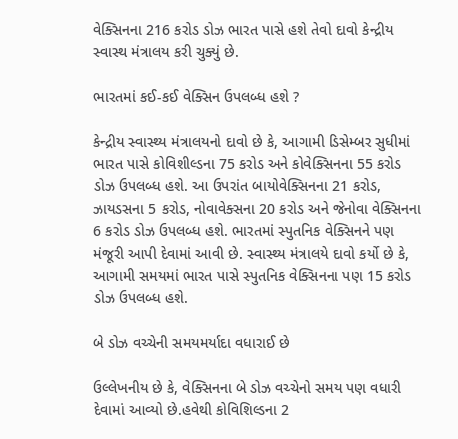વેક્સિનના 216 કરોડ ડોઝ ભારત પાસે હશે તેવો દાવો કેન્દ્રીય સ્વાસ્થ મંત્રાલય કરી ચુક્યું છે.

ભારતમાં કઈ-કઈ વેક્સિન ઉપલબ્ધ હશે ?

કેન્દ્રીય સ્વાસ્થ્ય મંત્રાલયનો દાવો છે કે, આગામી ડિસેમ્બર સુધીમાં ભારત પાસે કોવિશીલ્ડના 75 કરોડ અને કોવેક્સિનના 55 કરોડ ડોઝ ઉપલબ્ધ હશે. આ ઉપરાંત બાયોવેક્સિનના 21 કરોડ, ઝાયડસના 5 કરોડ, નોવાવેક્સના 20 કરોડ અને જેનોવા વેક્સિનના 6 કરોડ ડોઝ ઉપલબ્ધ હશે. ભારતમાં સ્પુતનિક વેક્સિનને પણ મંજૂરી આપી દેવામાં આવી છે. સ્વાસ્થ્ય મંત્રાલયે દાવો કર્યો છે કે, આગામી સમયમાં ભારત પાસે સ્પુતનિક વેક્સિનના પણ 15 કરોડ ડોઝ ઉપલબ્ધ હશે.

બે ડોઝ વચ્ચેની સમયમર્યાદા વધારાઈ છે

ઉલ્લેખનીય છે કે, વેક્સિનના બે ડોઝ વચ્ચેનો સમય પણ વધારી દેવામાં આવ્યો છે.હવેથી કોવિશિલ્ડના 2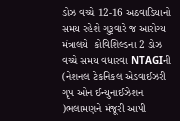ડોઝ વચ્ચે 12-16 અઠવાડિયાનો સમય રહેશે ગુરૂવારે જ આરોગ્ય મંત્રાલયે  કોવિશિલ્ડના 2 ડોઝ વચ્ચે સમય વધારવા NTAGIની (નેશનલ ટેકનિકલ એડવાઈઝરી ગૃપ ઓન ઈન્યુનાઈઝેશન )ભલામણને મંજૂરી આપી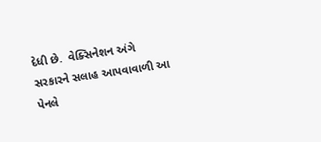દેધી છે.  વેક્સિનેશન અંગે સરકારને સલાહ આપવાવાળી આ પેનલે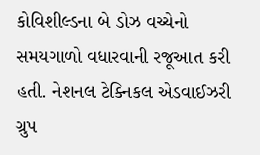કોવિશીલ્ડના બે ડોઝ વચ્ચેનો સમયગાળો વધારવાની રજૂઆત કરી હતી. નેશનલ ટેક્નિકલ એડવાઈઝરી ગ્રુપ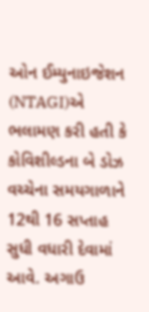ઓન ઈમ્યુનાઇજેશન (NTAGI)એ ભલામણ કરી હતી કે કોવિશીલ્ડના બે ડોઝ વચ્ચેના સમયગાળાને 12થી 16 સપ્તાહ સુધી વધારી દેવામાં આવે. અગાઉ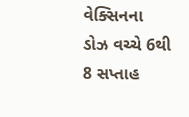વેક્સિનના ડોઝ વચ્ચે 6થી 8 સપ્તાહ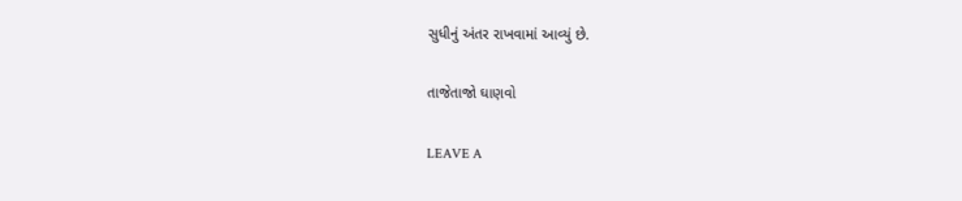સુધીનું અંતર રાખવામાં આવ્યું છે.

તાજેતાજો ઘાણવો

LEAVE A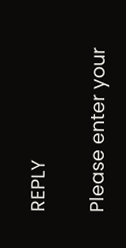REPLY

Please enter your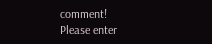comment!
Please enter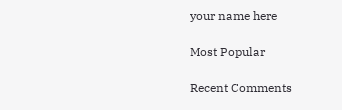your name here

Most Popular

Recent Comments